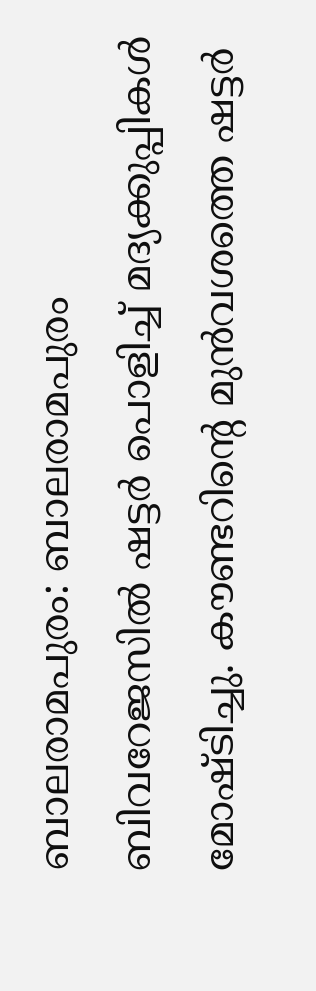ബാലരാമപുരം: ബാലരാമപുരം ബിവറേജസിൽ ഷട്ടർ പൊളിച്ച് മദ്യക്കുപ്പികൾ മോഷ്ടിച്ചു. കൗണ്ടറിന്റെ മുൻവശത്തെ ഷട്ടർ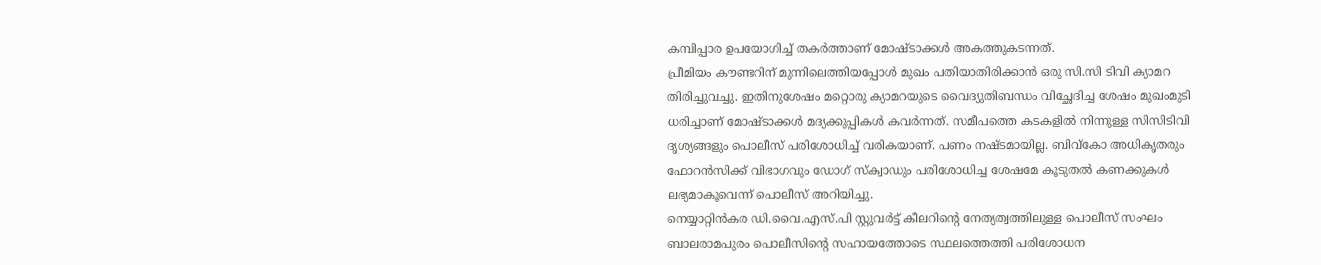കമ്പിപ്പാര ഉപയോഗിച്ച് തകർത്താണ് മോഷ്ടാക്കൾ അകത്തുകടന്നത്.
പ്രീമിയം കൗണ്ടറിന് മുന്നിലെത്തിയപ്പോൾ മുഖം പതിയാതിരിക്കാൻ ഒരു സി.സി ടിവി ക്യാമറ തിരിച്ചുവച്ചു. ഇതിനുശേഷം മറ്റൊരു ക്യാമറയുടെ വൈദ്യുതിബന്ധം വിച്ഛേദിച്ച ശേഷം മുഖംമുടി ധരിച്ചാണ് മോഷ്ടാക്കൾ മദ്യക്കുപ്പികൾ കവർന്നത്. സമീപത്തെ കടകളിൽ നിന്നുള്ള സിസിടിവി ദൃശ്യങ്ങളും പൊലീസ് പരിശോധിച്ച് വരികയാണ്. പണം നഷ്ടമായില്ല. ബിവ്കോ അധികൃതരും ഫോറൻസിക്ക് വിഭാഗവും ഡോഗ് സ്ക്വാഡും പരിശോധിച്ച ശേഷമേ കൂടുതൽ കണക്കുകൾ ലഭ്യമാകൂവെന്ന് പൊലീസ് അറിയിച്ചു.
നെയ്യാറ്റിൻകര ഡി.വൈ.എസ്.പി സ്റ്റുവർട്ട് കീലറിന്റെ നേത്യത്വത്തിലുള്ള പൊലീസ് സംഘം ബാലരാമപുരം പൊലീസിന്റെ സഹായത്തോടെ സ്ഥലത്തെത്തി പരിശോധന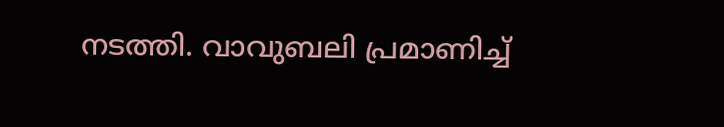നടത്തി. വാവുബലി പ്രമാണിച്ച്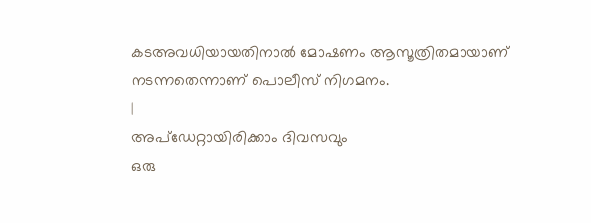കടഅവധിയായതിനാൽ മോഷണം ആസൂത്രിതമായാണ് നടന്നതെന്നാണ് പൊലീസ് നിഗമനം.
|
അപ്ഡേറ്റായിരിക്കാം ദിവസവും
ഒരു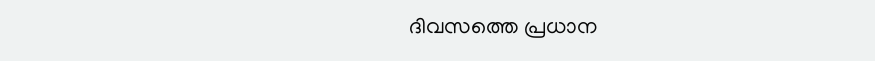ദിവസത്തെ പ്രധാന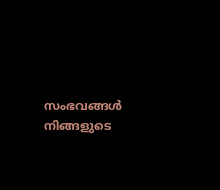സംഭവങ്ങൾ നിങ്ങളുടെ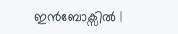ഇൻബോക്സിൽ |